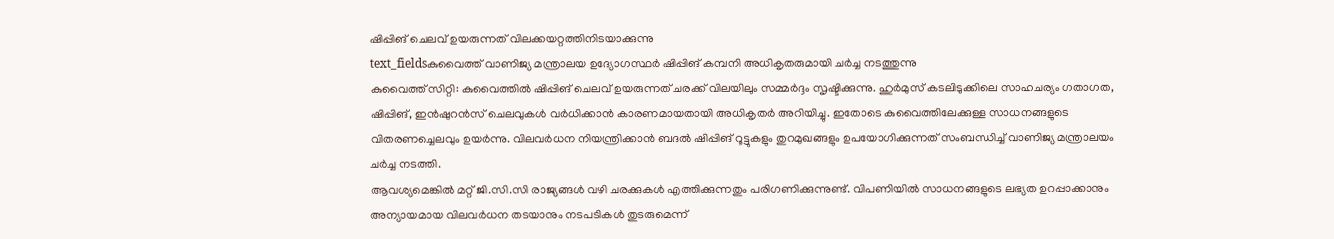ഷിപ്പിങ് ചെലവ് ഉയരുന്നത് വിലക്കയറ്റത്തിനിടയാക്കുന്നു
text_fieldsകുവൈത്ത് വാണിജ്യ മന്ത്രാലയ ഉദ്യോഗസ്ഥർ ഷിപ്പിങ് കമ്പനി അധികൃതരുമായി ചർച്ച നടത്തുന്നു
കുവൈത്ത് സിറ്റി: കുവൈത്തിൽ ഷിപ്പിങ് ചെലവ് ഉയരുന്നത് ചരക്ക് വിലയിലും സമ്മർദ്ദം സൃഷ്ടിക്കുന്നു. ഹുർമുസ് കടലിടുക്കിലെ സാഹചര്യം ഗതാഗത, ഷിപ്പിങ്, ഇൻഷുറൻസ് ചെലവുകൾ വർധിക്കാൻ കാരണമായതായി അധികൃതർ അറിയിച്ചു. ഇതോടെ കുവൈത്തിലേക്കുള്ള സാധനങ്ങളുടെ വിതരണച്ചെലവും ഉയർന്നു. വിലവർധന നിയന്ത്രിക്കാൻ ബദൽ ഷിപ്പിങ് റൂട്ടുകളും തുറമുഖങ്ങളും ഉപയോഗിക്കുന്നത് സംബന്ധിച്ച് വാണിജ്യ മന്ത്രാലയം ചർച്ച നടത്തി.
ആവശ്യമെങ്കിൽ മറ്റ് ജി.സി.സി രാജ്യങ്ങൾ വഴി ചരക്കുകൾ എത്തിക്കുന്നതും പരിഗണിക്കുന്നുണ്ട്. വിപണിയിൽ സാധനങ്ങളുടെ ലഭ്യത ഉറപ്പാക്കാനും അന്യായമായ വിലവർധന തടയാനും നടപടികൾ തുടരുമെന്ന്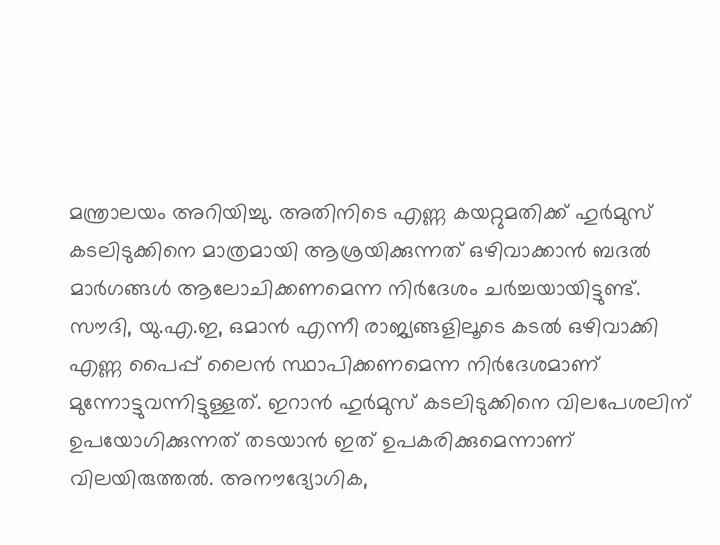മന്ത്രാലയം അറിയിച്ചു. അതിനിടെ എണ്ണ കയറ്റുമതിക്ക് ഹുർമുസ് കടലിടുക്കിനെ മാത്രമായി ആശ്രയിക്കുന്നത് ഒഴിവാക്കാൻ ബദൽ മാർഗങ്ങൾ ആലോചിക്കണമെന്ന നിർദേശം ചർച്ചയായിട്ടുണ്ട്.
സൗദി, യു.എ.ഇ, ഒമാൻ എന്നീ രാജ്യങ്ങളിലൂടെ കടൽ ഒഴിവാക്കി എണ്ണ പൈപ്പ് ലൈൻ സ്ഥാപിക്കണമെന്ന നിർദേശമാണ് മുന്നോട്ടുവന്നിട്ടുള്ളത്. ഇറാൻ ഹുർമുസ് കടലിടുക്കിനെ വിലപേശലിന് ഉപയോഗിക്കുന്നത് തടയാൻ ഇത് ഉപകരിക്കുമെന്നാണ് വിലയിരുത്തൽ. അനൗദ്യോഗിക,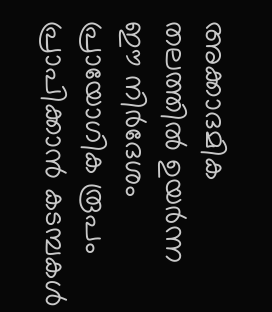അക്കാദമിക തലത്തിൽ ഉയർന്ന ഈ നിർദേശം പ്രായോഗിക രൂപം പ്രാപിക്കാൻ കടമ്പകൾ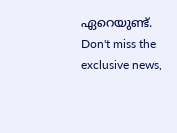ഏറെയുണ്ട്.
Don't miss the exclusive news,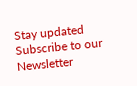Stay updated
Subscribe to our Newsletter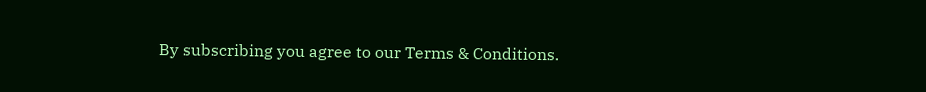By subscribing you agree to our Terms & Conditions.